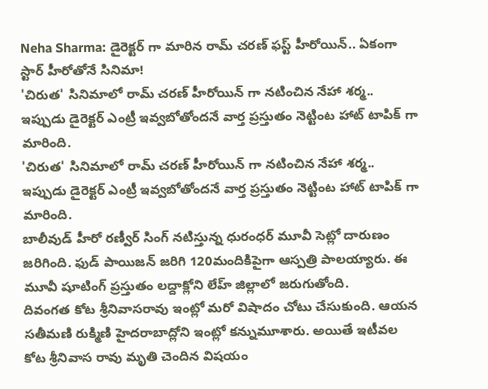Neha Sharma: డైరెక్టర్ గా మారిన రామ్ చరణ్ ఫస్ట్ హీరోయిన్.. ఏకంగా స్టార్ హీరోతోనే సినిమా!
'చిరుత' సినిమాలో రామ్ చరణ్ హీరోయిన్ గా నటించిన నేహా శర్మ.. ఇప్పుడు డైరెక్టర్ ఎంట్రీ ఇవ్వబోతోందనే వార్త ప్రస్తుతం నెట్టింట హాట్ టాపిక్ గా మారింది.
'చిరుత' సినిమాలో రామ్ చరణ్ హీరోయిన్ గా నటించిన నేహా శర్మ.. ఇప్పుడు డైరెక్టర్ ఎంట్రీ ఇవ్వబోతోందనే వార్త ప్రస్తుతం నెట్టింట హాట్ టాపిక్ గా మారింది.
బాలీవుడ్ హీరో రణ్వీర్ సింగ్ నటిస్తున్న ధురంధర్ మూవీ సెట్లో దారుణం జరిగింది. ఫుడ్ పాయిజన్ జరిగి 120మందికిపైగా ఆస్పత్రి పాలయ్యారు. ఈ మూవీ షూటింగ్ ప్రస్తుతం లద్దాక్లోని లేహ్ జిల్లాలో జరుగుతోంది.
దివంగత కోట శ్రీనివాసరావు ఇంట్లో మరో విషాదం చోటు చేసుకుంది. ఆయన సతీమణి రుక్మిణి హైదరాబాద్లోని ఇంట్లో కన్నుమూశారు. అయితే ఇటీవల కోట శ్రీనివాస రావు మృతి చెందిన విషయం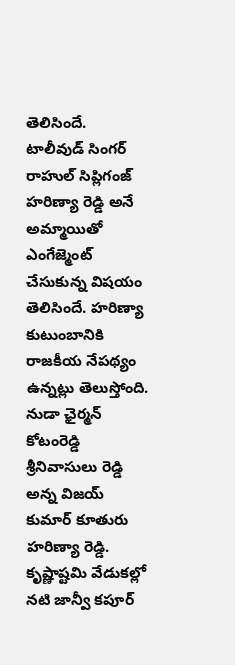తెలిసిందే.
టాలీవుడ్ సింగర్ రాహుల్ సిప్లిగంజ్ హరిణ్యా రెడ్డి అనే అమ్మాయితో ఎంగేజ్మెంట్ చేసుకున్న విషయం తెలిసిందే. హరిణ్యా కుటుంబానికి రాజకీయ నేపథ్యం ఉన్నట్లు తెలుస్తోంది. నుడా ఛైర్మన్ కోటంరెడ్డి శ్రీనివాసులు రెడ్డి అన్న విజయ్ కుమార్ కూతురు హరిణ్యా రెడ్డి.
కృష్ణాష్టమి వేడుకల్లో నటి జాన్వీ కపూర్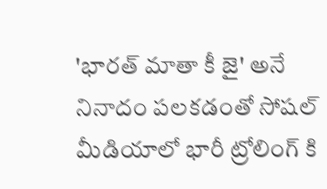'భారత్ మాతా కీ జై' అనే నినాదం పలకడంతో సోషల్ మీడియాలో భారీ ట్రోలింగ్ కి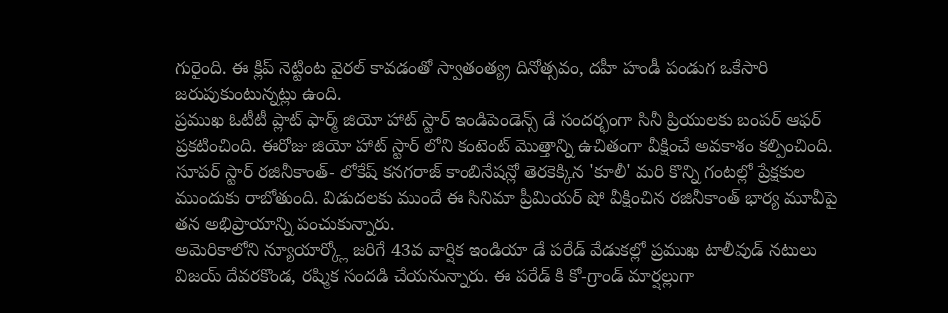గురైంది. ఈ క్లిప్ నెట్టింట వైరల్ కావడంతో స్వాతంత్య్ర దినోత్సవం, దహీ హండీ పండుగ ఒకేసారి జరుపుకుంటున్నట్లు ఉంది.
ప్రముఖ ఓటీటీ ప్లాట్ ఫార్మ్ జియో హాట్ స్టార్ ఇండిపెండెన్స్ డే సందర్భంగా సినీ ప్రియులకు బంపర్ ఆఫర్ ప్రకటించింది. ఈరోజు జియో హాట్ స్టార్ లోని కంటెంట్ మొత్తాన్ని ఉచితంగా వీక్షించే అవకాశం కల్పించింది.
సూపర్ స్టార్ రజినీకాంత్- లోకేష్ కనగరాజ్ కాంబినేషన్లో తెరకెక్కిన 'కూలీ' మరి కొన్ని గంటల్లో ప్రేక్షకుల ముందుకు రాబోతుంది. విడుదలకు ముందే ఈ సినిమా ప్రీమియర్ షో వీక్షించిన రజినీకాంత్ భార్య మూవీపై తన అభిప్రాయాన్ని పంచుకున్నారు.
అమెరికాలోని న్యూయార్క్లో జరిగే 43వ వార్షిక ఇండియా డే పరేడ్ వేడుకల్లో ప్రముఖ టాలీవుడ్ నటులు విజయ్ దేవరకొండ, రష్మిక సందడి చేయనున్నారు. ఈ పరేడ్ కి కో-గ్రాండ్ మార్షల్లుగా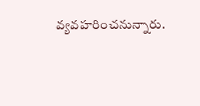వ్యవహరించనున్నారు.